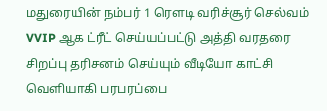மதுரையின் நம்பர் 1 ரௌடி வரிச்சூர் செல்வம் VVIP ஆக ட்ரீட் செய்யப்பட்டு அத்தி வரதரை சிறப்பு தரிசனம் செய்யும் வீடியோ காட்சி வெளியாகி பரபரப்பை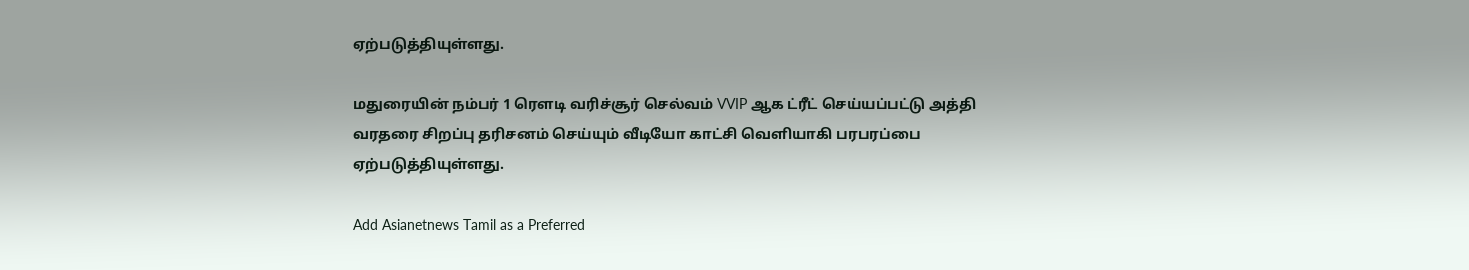ஏற்படுத்தியுள்ளது.

மதுரையின் நம்பர் 1 ரௌடி வரிச்சூர் செல்வம் VVIP ஆக ட்ரீட் செய்யப்பட்டு அத்தி வரதரை சிறப்பு தரிசனம் செய்யும் வீடியோ காட்சி வெளியாகி பரபரப்பை ஏற்படுத்தியுள்ளது.

Add Asianetnews Tamil as a Preferred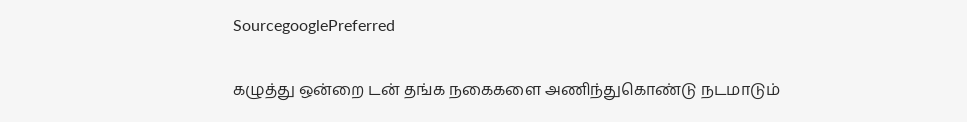SourcegooglePreferred

கழுத்து ஒன்றை டன் தங்க நகைகளை அணிந்துகொண்டு நடமாடும்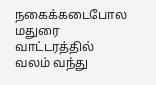நகைக்கடைபோல மதுரை வாட்டரத்தில் வலம் வந்து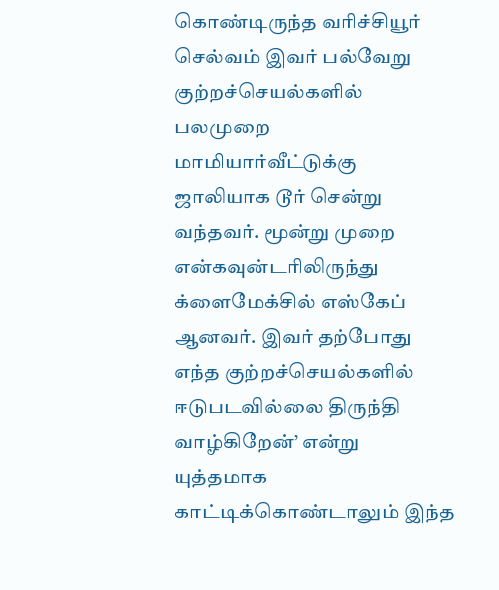கொண்டிருந்த வரிச்சியூர் செல்வம் இவர் பல்வேறு குற்றச்செயல்களில் பலமுறை மாமியார்வீட்டுக்கு ஜாலியாக டூர் சென்று வந்தவர். மூன்று முறை என்கவுன்டரிலிருந்து க்ளைமேக்சில் எஸ்கேப் ஆனவர். இவர் தற்போது எந்த குற்றச்செயல்களில் ஈடுபடவில்லை திருந்தி வாழ்கிறேன்’ என்று யுத்தமாக காட்டிக்கொண்டாலும் இந்த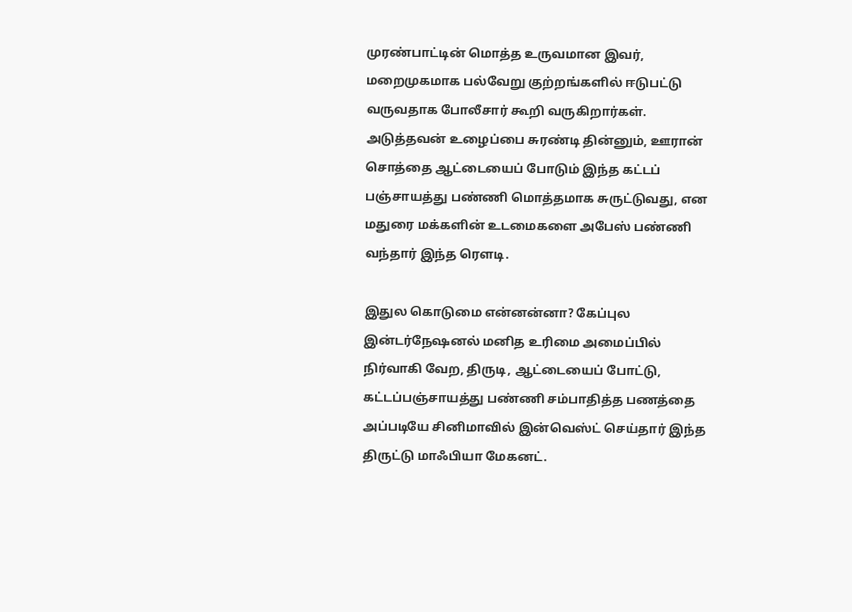முரண்பாட்டின் மொத்த உருவமான இவர், மறைமுகமாக பல்வேறு குற்றங்களில் ஈடுபட்டு வருவதாக போலீசார் கூறி வருகிறார்கள். அடுத்தவன் உழைப்பை சுரண்டி தின்னும், ஊரான் சொத்தை ஆட்டையைப் போடும் இந்த கட்டப் பஞ்சாயத்து பண்ணி மொத்தமாக சுருட்டுவது, என மதுரை மக்களின் உடமைகளை அபேஸ் பண்ணி வந்தார் இந்த ரௌடி.

இதுல கொடுமை என்னன்னா? கேப்புல இன்டர்நேஷனல் மனித உரிமை அமைப்பில் நிர்வாகி வேற, திருடி, ஆட்டையைப் போட்டு, கட்டப்பஞ்சாயத்து பண்ணி சம்பாதித்த பணத்தை அப்படியே சினிமாவில் இன்வெஸ்ட் செய்தார் இந்த திருட்டு மாஃபியா மேகனட்.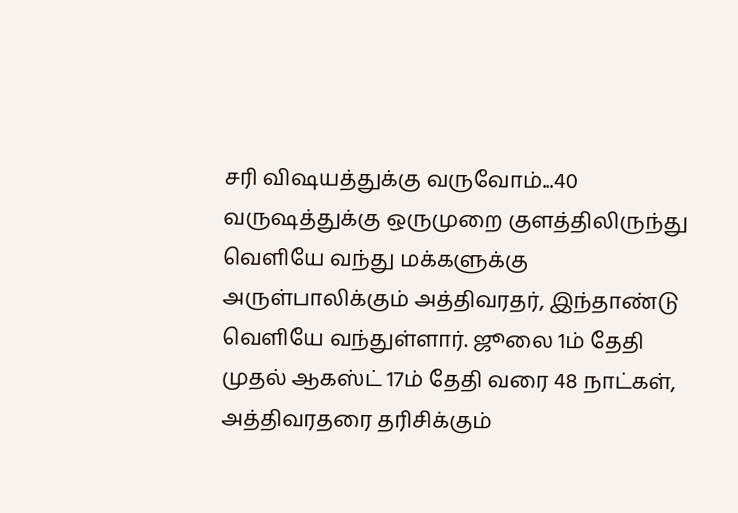சரி விஷயத்துக்கு வருவோம்...40 வருஷத்துக்கு ஒருமுறை குளத்திலிருந்து வெளியே வந்து மக்களுக்கு அருள்பாலிக்கும் அத்திவரதர், இந்தாண்டு வெளியே வந்துள்ளார். ஜூலை 1ம் தேதி முதல் ஆகஸ்ட் 17ம் தேதி வரை 48 நாட்கள், அத்திவரதரை தரிசிக்கும்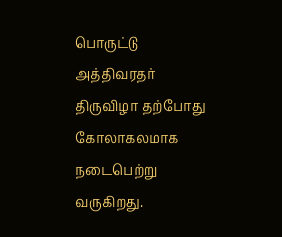பொருட்டு அத்திவரதர் திருவிழா தற்போது கோலாகலமாக நடைபெற்று வருகிறது.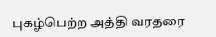புகழ்பெற்ற அத்தி வரதரை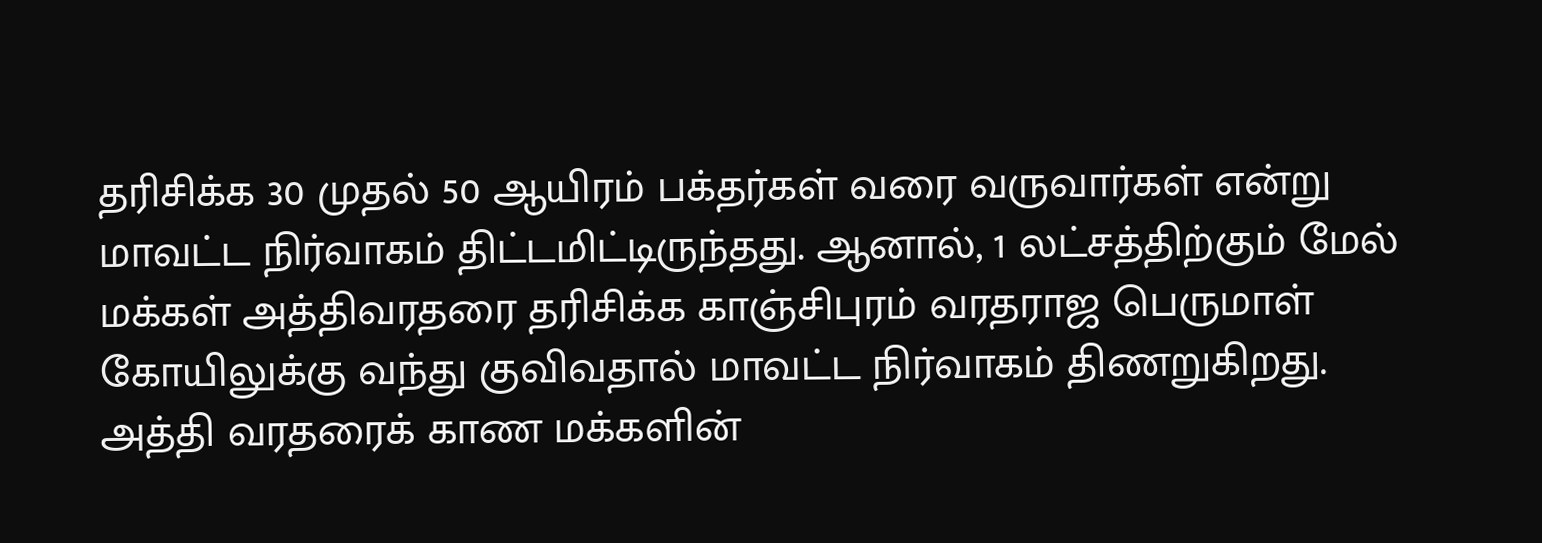தரிசிக்க 30 முதல் 50 ஆயிரம் பக்தர்கள் வரை வருவார்கள் என்று மாவட்ட நிர்வாகம் திட்டமிட்டிருந்தது. ஆனால், 1 லட்சத்திற்கும் மேல் மக்கள் அத்திவரதரை தரிசிக்க காஞ்சிபுரம் வரதராஜ பெருமாள் கோயிலுக்கு வந்து குவிவதால் மாவட்ட நிர்வாகம் திணறுகிறது. அத்தி வரதரைக் காண மக்களின்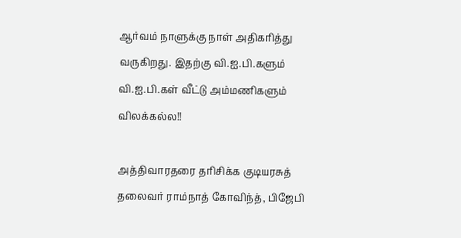ஆர்வம் நாளுக்கு நாள் அதிகரித்து வருகிறது. இதற்கு வி.ஐ.பி.களும் வி.ஐ.பி.கள் வீட்டு அம்மணிகளும் விலக்கல்ல!!

அத்திவாரதரை தரிசிக்க குடியரசுத் தலைவர் ராம்நாத் கோவிந்த், பிஜேபி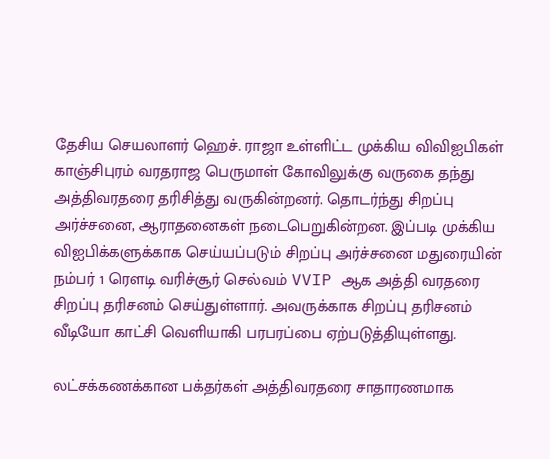தேசிய செயலாளர் ஹெச். ராஜா உள்ளிட்ட முக்கிய விவிஐபிகள் காஞ்சிபுரம் வரதராஜ பெருமாள் கோவிலுக்கு வருகை தந்து அத்திவரதரை தரிசித்து வருகின்றனர். தொடர்ந்து சிறப்பு அர்ச்சனை, ஆராதனைகள் நடைபெறுகின்றன. இப்படி முக்கிய விஐபிக்களுக்காக செய்யப்படும் சிறப்பு அர்ச்சனை மதுரையின் நம்பர் 1 ரௌடி வரிச்சூர் செல்வம் VVIP ஆக அத்தி வரதரை சிறப்பு தரிசனம் செய்துள்ளார். அவருக்காக சிறப்பு தரிசனம் வீடியோ காட்சி வெளியாகி பரபரப்பை ஏற்படுத்தியுள்ளது.

லட்சக்கணக்கான பக்தர்கள் அத்திவரதரை சாதாரணமாக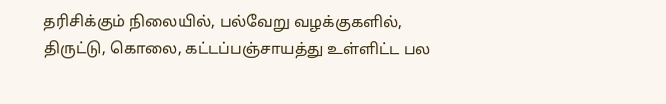தரிசிக்கும் நிலையில், பல்வேறு வழக்குகளில், திருட்டு, கொலை, கட்டப்பஞ்சாயத்து உள்ளிட்ட பல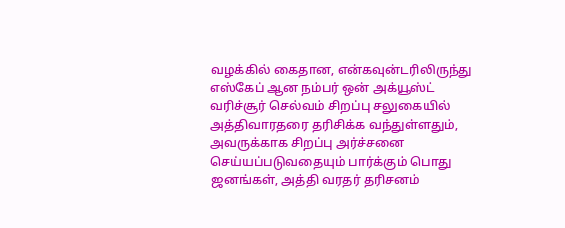வழக்கில் கைதான, என்கவுன்டரிலிருந்து எஸ்கேப் ஆன நம்பர் ஒன் அக்யூஸ்ட் வரிச்சூர் செல்வம் சிறப்பு சலுகையில் அத்திவாரதரை தரிசிக்க வந்துள்ளதும், அவருக்காக சிறப்பு அர்ச்சனை செய்யப்படுவதையும் பார்க்கும் பொது ஜனங்கள், அத்தி வரதர் தரிசனம்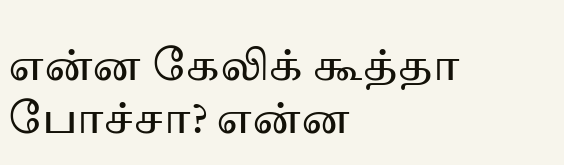என்ன கேலிக் கூத்தா போச்சா? என்ன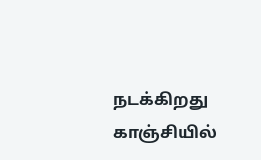நடக்கிறது காஞ்சியில்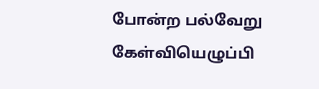போன்ற பல்வேறு கேள்வியெழுப்பி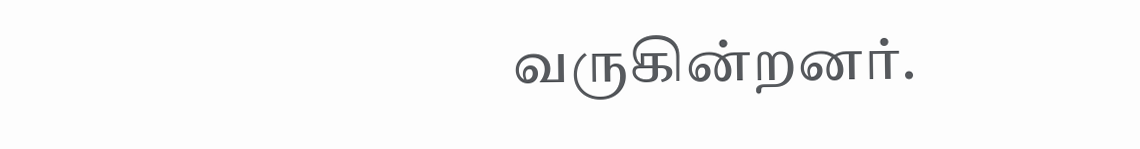வருகின்றனர்.